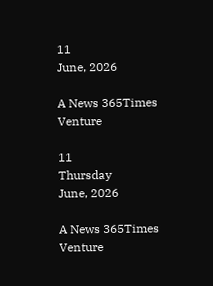11
June, 2026

A News 365Times Venture

11
Thursday
June, 2026

A News 365Times Venture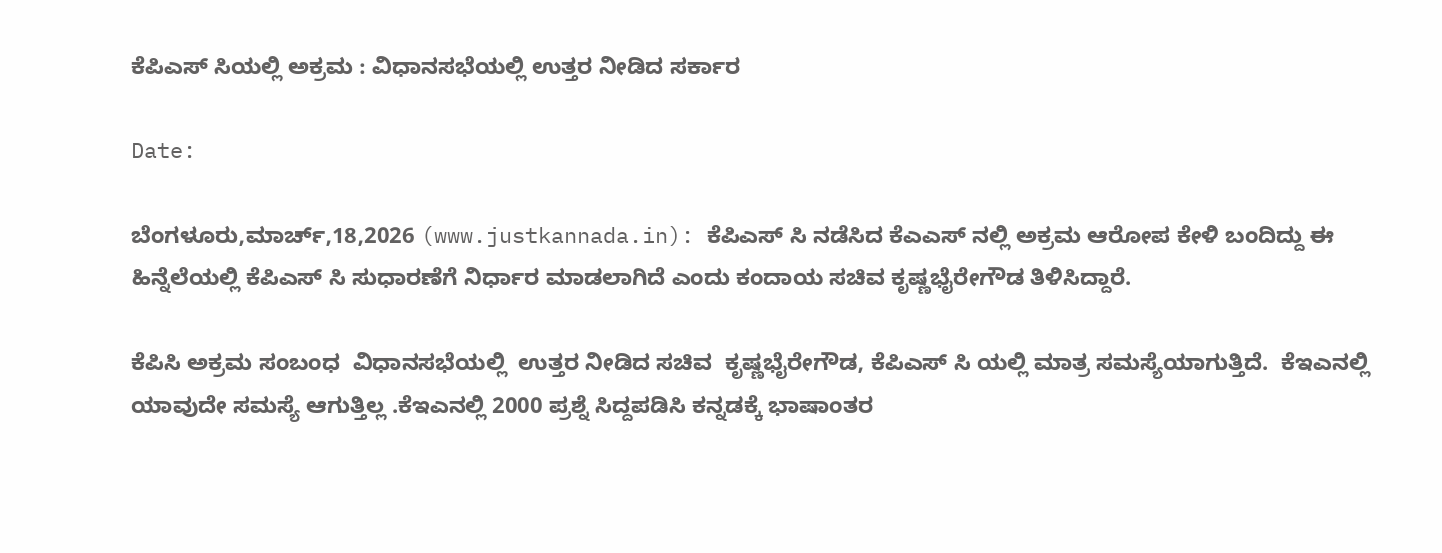ಕೆಪಿಎಸ್ ಸಿಯಲ್ಲಿ ಅಕ್ರಮ : ವಿಧಾನಸಭೆಯಲ್ಲಿ ಉತ್ತರ ನೀಡಿದ ಸರ್ಕಾರ

Date:

ಬೆಂಗಳೂರು,ಮಾರ್ಚ್,18,2026 (www.justkannada.in): ಕೆಪಿಎಸ್ ಸಿ ನಡೆಸಿದ ಕೆಎಎಸ್ ನಲ್ಲಿ ಅಕ್ರಮ ಆರೋಪ ಕೇಳಿ ಬಂದಿದ್ದು ಈ  ಹಿನ್ನೆಲೆಯಲ್ಲಿ ಕೆಪಿಎಸ್ ಸಿ ಸುಧಾರಣೆಗೆ ನಿರ್ಧಾರ ಮಾಡಲಾಗಿದೆ ಎಂದು ಕಂದಾಯ ಸಚಿವ ಕೃಷ್ಣಭೈರೇಗೌಡ ತಿಳಿಸಿದ್ದಾರೆ.

ಕೆಪಿಸಿ ಅಕ್ರಮ ಸಂಬಂಧ  ವಿಧಾನಸಭೆಯಲ್ಲಿ  ಉತ್ತರ ನೀಡಿದ ಸಚಿವ  ಕೃಷ್ಣಭೈರೇಗೌಡ, ಕೆಪಿಎಸ್ ಸಿ ಯಲ್ಲಿ ಮಾತ್ರ ಸಮಸ್ಯೆಯಾಗುತ್ತಿದೆ.  ಕೆಇಎನಲ್ಲಿ ಯಾವುದೇ ಸಮಸ್ಯೆ ಆಗುತ್ತಿಲ್ಲ .ಕೆಇಎನಲ್ಲಿ 2000 ಪ್ರಶ್ನೆ ಸಿದ್ದಪಡಿಸಿ ಕನ್ನಡಕ್ಕೆ ಭಾಷಾಂತರ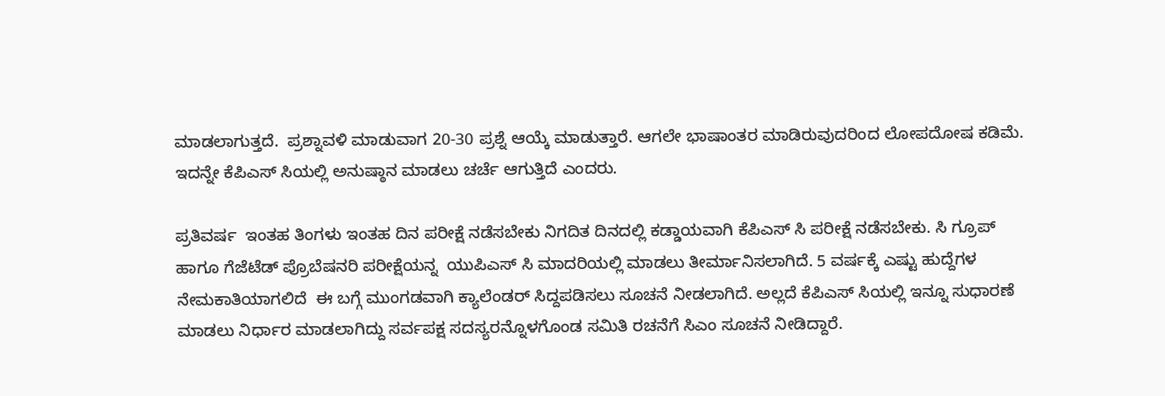ಮಾಡಲಾಗುತ್ತದೆ.  ಪ್ರಶ್ನಾವಳಿ ಮಾಡುವಾಗ 20-30 ಪ್ರಶ್ನೆ ಆಯ್ಕೆ ಮಾಡುತ್ತಾರೆ. ಆಗಲೇ ಭಾಷಾಂತರ ಮಾಡಿರುವುದರಿಂದ ಲೋಪದೋಷ ಕಡಿಮೆ.  ಇದನ್ನೇ ಕೆಪಿಎಸ್ ಸಿಯಲ್ಲಿ ಅನುಷ್ಠಾನ ಮಾಡಲು ಚರ್ಚೆ ಆಗುತ್ತಿದೆ ಎಂದರು.

ಪ್ರತಿವರ್ಷ  ಇಂತಹ ತಿಂಗಳು ಇಂತಹ ದಿನ ಪರೀಕ್ಷೆ ನಡೆಸಬೇಕು ನಿಗದಿತ ದಿನದಲ್ಲಿ ಕಡ್ಡಾಯವಾಗಿ ಕೆಪಿಎಸ್ ಸಿ ಪರೀಕ್ಷೆ ನಡೆಸಬೇಕು. ಸಿ ಗ್ರೂಪ್ ಹಾಗೂ ಗೆಜೆಟೆಡ್ ಪ್ರೊಬೆಷನರಿ ಪರೀಕ್ಷೆಯನ್ನ  ಯುಪಿಎಸ್ ಸಿ ಮಾದರಿಯಲ್ಲಿ ಮಾಡಲು ತೀರ್ಮಾನಿಸಲಾಗಿದೆ. 5 ವರ್ಷಕ್ಕೆ ಎಷ್ಟು ಹುದ್ದೆಗಳ ನೇಮಕಾತಿಯಾಗಲಿದೆ  ಈ ಬಗ್ಗೆ ಮುಂಗಡವಾಗಿ ಕ್ಯಾಲೆಂಡರ್ ಸಿದ್ದಪಡಿಸಲು ಸೂಚನೆ ನೀಡಲಾಗಿದೆ. ಅಲ್ಲದೆ ಕೆಪಿಎಸ್ ಸಿಯಲ್ಲಿ ಇನ್ನೂ ಸುಧಾರಣೆ ಮಾಡಲು ನಿರ್ಧಾರ ಮಾಡಲಾಗಿದ್ದು ಸರ್ವಪಕ್ಷ ಸದಸ್ಯರನ್ನೊಳಗೊಂಡ ಸಮಿತಿ ರಚನೆಗೆ ಸಿಎಂ ಸೂಚನೆ ನೀಡಿದ್ದಾರೆ.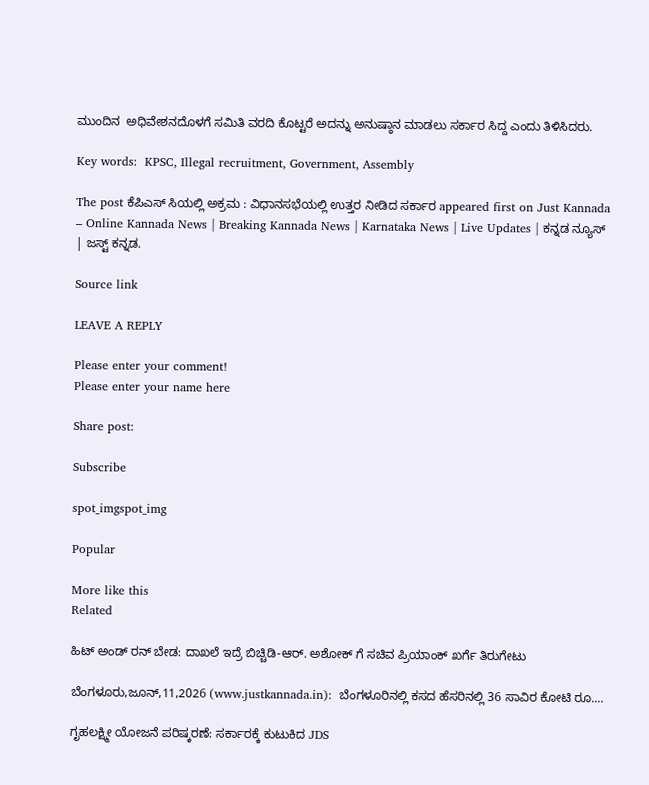ಮುಂದಿನ  ಅಧಿವೇಶನದೊಳಗೆ ಸಮಿತಿ ವರದಿ ಕೊಟ್ಟರೆ ಅದನ್ನು ಅನುಷ್ಠಾನ ಮಾಡಲು ಸರ್ಕಾರ ಸಿದ್ದ ಎಂದು ತಿಳಿಸಿದರು.

Key words:  KPSC, Illegal recruitment, Government, Assembly

The post ಕೆಪಿಎಸ್ ಸಿಯಲ್ಲಿ ಅಕ್ರಮ : ವಿಧಾನಸಭೆಯಲ್ಲಿ ಉತ್ತರ ನೀಡಿದ ಸರ್ಕಾರ appeared first on Just Kannada – Online Kannada News | Breaking Kannada News | Karnataka News | Live Updates | ಕನ್ನಡ ನ್ಯೂಸ್ | ಜಸ್ಟ್ ಕನ್ನಡ.

Source link

LEAVE A REPLY

Please enter your comment!
Please enter your name here

Share post:

Subscribe

spot_imgspot_img

Popular

More like this
Related

ಹಿಟ್ ಅಂಡ್ ರನ್ ಬೇಡ: ದಾಖಲೆ ಇದ್ರೆ ಬಿಚ್ಚಿಡಿ-ಆರ್. ಅಶೋಕ್ ಗೆ ಸಚಿವ ಪ್ರಿಯಾಂಕ್ ಖರ್ಗೆ ತಿರುಗೇಟು

ಬೆಂಗಳೂರು,ಜೂನ್,11,2026 (www.justkannada.in):  ಬೆಂಗಳೂರಿನಲ್ಲಿ ಕಸದ ಹೆಸರಿನಲ್ಲಿ 36 ಸಾವಿರ ಕೋಟಿ ರೂ....

ಗೃಹಲಕ್ಷ್ಮೀ ಯೋಜನೆ ಪರಿಷ್ಕರಣೆ: ಸರ್ಕಾರಕ್ಕೆ ಕುಟುಕಿದ JDS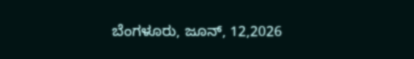ಬೆಂಗಳೂರು, ಜೂನ್, 12,2026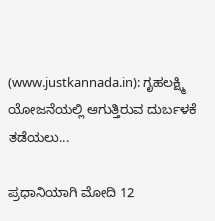(www.justkannada.in): ಗೃಹಲಕ್ಷ್ಮಿ ಯೋಜನೆಯಲ್ಲಿ ಆಗುತ್ತಿರುವ ದುರ್ಬಳಕೆ ತಡೆಯಲು...

ಪ್ರಧಾನಿಯಾಗಿ ಮೋದಿ 12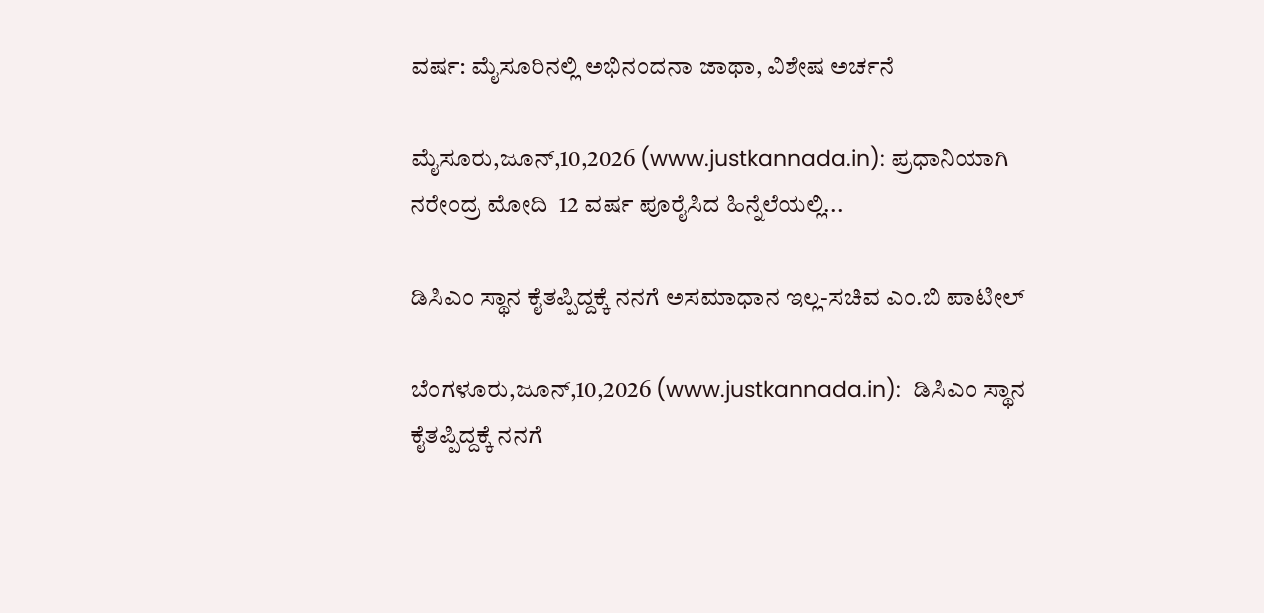ವರ್ಷ: ಮೈಸೂರಿನಲ್ಲಿ ಅಭಿನಂದನಾ ಜಾಥಾ, ವಿಶೇಷ ಅರ್ಚನೆ

ಮೈಸೂರು,ಜೂನ್,10,2026 (www.justkannada.in): ಪ್ರಧಾನಿಯಾಗಿ ನರೇಂದ್ರ ಮೋದಿ  12 ವರ್ಷ ಪೂರೈಸಿದ ಹಿನ್ನೆಲೆಯಲ್ಲಿ...

ಡಿಸಿಎಂ ಸ್ಥಾನ ಕೈತಪ್ಪಿದ್ದಕ್ಕೆ ನನಗೆ ಅಸಮಾಧಾನ ಇಲ್ಲ-ಸಚಿವ ಎಂ.ಬಿ ಪಾಟೀಲ್

ಬೆಂಗಳೂರು,ಜೂನ್,10,2026 (www.justkannada.in):  ಡಿಸಿಎಂ ಸ್ಥಾನ ಕೈತಪ್ಪಿದ್ದಕ್ಕೆ ನನಗೆ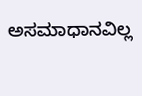ಅಸಮಾಧಾನವಿಲ್ಲ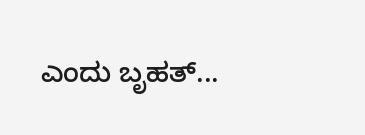ಎಂದು ಬೃಹತ್...